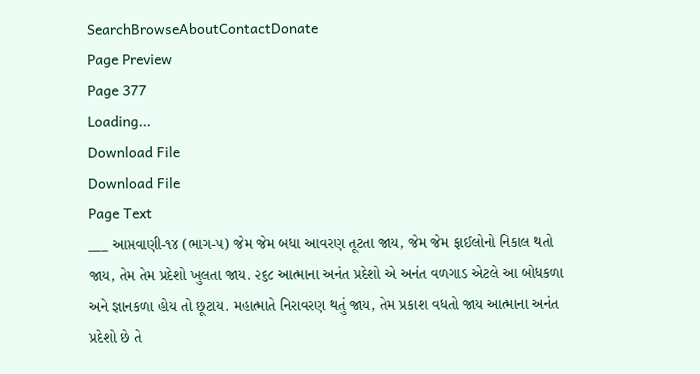SearchBrowseAboutContactDonate
Page Preview
Page 377
Loading...
Download File
Download File
Page Text
___ આપ્તવાણી-૧૪ (ભાગ-૫) જેમ જેમ બધા આવરણ તૂટતા જાય, જેમ જેમ ફાઈલોનો નિકાલ થતો જાય, તેમ તેમ પ્રદેશો ખુલતા જાય. ૨૬૮ આત્માના અનંત પ્રદેશો એ અનંત વળગાડ એટલે આ બોધકળા અને જ્ઞાનકળા હોય તો છૂટાય. મહાત્માતે નિરાવરણ થતું જાય, તેમ પ્રકાશ વધતો જાય આત્માના અનંત પ્રદેશો છે તે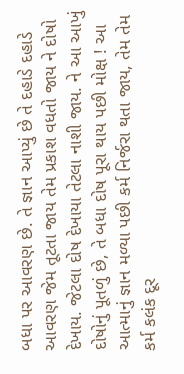બધા પર આવરણ છે. તે જ્ઞાન આપ્યું છે તે દહાડે દહાડે આવરણ જેમ તૂટતા જાય તેમ પ્રકાશ વધતો જાય ને દોષો દેખાય. જેટલા દોષ દેખાયા તેટલા નાશી જાય. ને આ આખું દોષોનું પૂતળું છે, તે બધા દોષ પૂરા થાય પછી મોક્ષ ! આ આત્માનું જ્ઞાન મળ્યા પછી કર્મ નિર્જરા થતા જાય, તેમ તેમ કર્મ કલંક દૂર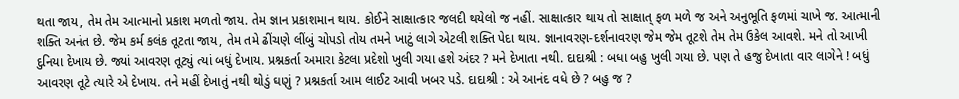થતા જાય, તેમ તેમ આત્માનો પ્રકાશ મળતો જાય. તેમ જ્ઞાન પ્રકાશમાન થાય. કોઈને સાક્ષાત્કાર જલદી થયેલો જ નહીં. સાક્ષાત્કાર થાય તો સાક્ષાત્ ફળ મળે જ અને અનુભૂતિ ફળમાં ચાખે જ. આત્માની શક્તિ અનંત છે. જેમ કર્મ કલંક તૂટતા જાય, તેમ તમે ઢીંચણે લીંબું ચોપડો તોય તમને ખાટું લાગે એટલી શક્તિ પેદા થાય. જ્ઞાનાવરણ-દર્શનાવરણ જેમ જેમ તૂટશે તેમ તેમ ઉકેલ આવશે. મને તો આખી દુનિયા દેખાય છે. જ્યાં આવરણ તૂટ્યું ત્યાં બધું દેખાય. પ્રશ્નકર્તા અમારા કેટલા પ્રદેશો ખુલી ગયા હશે અંદર ? મને દેખાતા નથી. દાદાશ્રી : બધા બહુ ખુલી ગયા છે. પણ તે હજુ દેખાતા વાર લાગેને ! બધું આવરણ તૂટે ત્યારે એ દેખાય. તને મહીં દેખાતું નથી થોડું ઘણું ? પ્રશ્નકર્તા આમ લાઈટ આવી ખબર પડે. દાદાશ્રી : એ આનંદ વધે છે ? બહુ જ ?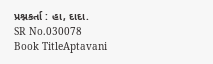પ્રશ્નકર્તા : હા, દાદા.
SR No.030078
Book TitleAptavani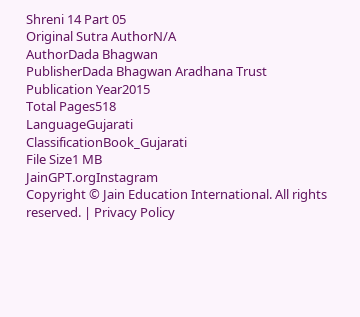Shreni 14 Part 05
Original Sutra AuthorN/A
AuthorDada Bhagwan
PublisherDada Bhagwan Aradhana Trust
Publication Year2015
Total Pages518
LanguageGujarati
ClassificationBook_Gujarati
File Size1 MB
JainGPT.orgInstagram
Copyright © Jain Education International. All rights reserved. | Privacy Policy